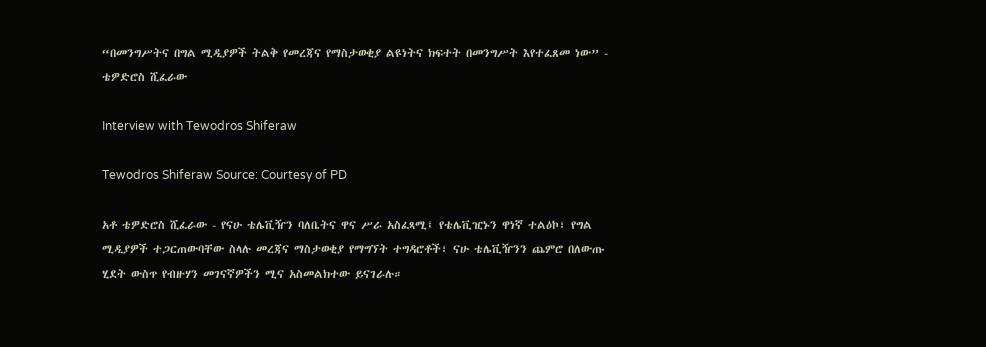“በመንግሥትና በግል ሚዲያዎች ትልቅ የመረጃና የማስታወቂያ ልዩነትና ክፍተት በመንግሥት እየተፈጸመ ነው” - ቴዎድሮስ ሺፈራው

Interview with Tewodros Shiferaw

Tewodros Shiferaw Source: Courtesy of PD

አቶ ቴዎድሮስ ሺፈራው - የናሁ ቴሌቪዥን ባለቤትና ዋና ሥራ አስፈጻሚ፤ የቴሌቪዢኑን ዋነኛ ተልዕኮ፣ የግል ሚዲያዎች ተጋርጠውባቸው ስላሉ መረጃና ማስታወቂያ የማግኘት ተግዳሮቶች፣ ናሁ ቴሌቪዥንን ጨምሮ በለውጡ ሂደት ውስጥ የብዙሃን መገናኛዎችን ሚና አስመልክተው ይናገራሉ።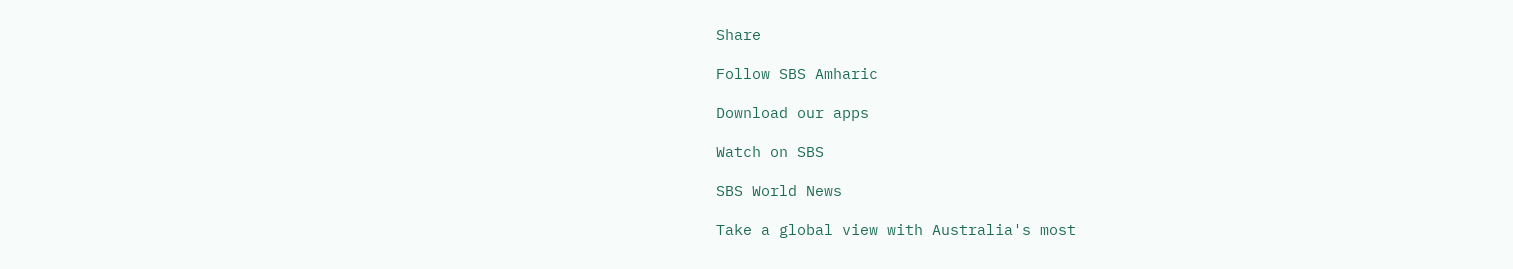Share

Follow SBS Amharic

Download our apps

Watch on SBS

SBS World News

Take a global view with Australia's most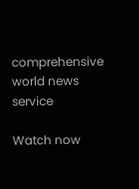comprehensive world news service

Watch now